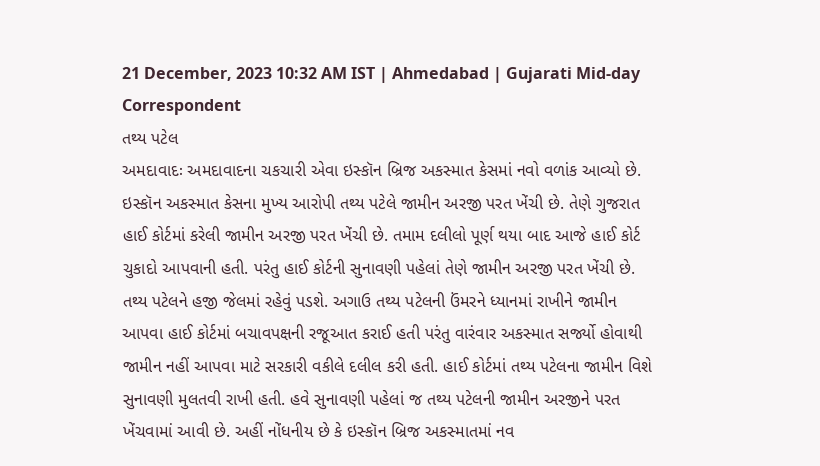21 December, 2023 10:32 AM IST | Ahmedabad | Gujarati Mid-day Correspondent
તથ્ય પટેલ
અમદાવાદઃ અમદાવાદના ચકચારી એવા ઇસ્કૉન બ્રિજ અકસ્માત કેસમાં નવો વળાંક આવ્યો છે. ઇસ્કૉન અકસ્માત કેસના મુખ્ય આરોપી તથ્ય પટેલે જામીન અરજી પરત ખેંચી છે. તેણે ગુજરાત હાઈ કોર્ટમાં કરેલી જામીન અરજી પરત ખેંચી છે. તમામ દલીલો પૂર્ણ થયા બાદ આજે હાઈ કોર્ટ ચુકાદો આપવાની હતી. પરંતુ હાઈ કોર્ટની સુનાવણી પહેલાં તેણે જામીન અરજી પરત ખેંચી છે. તથ્ય પટેલને હજી જેલમાં રહેવું પડશે. અગાઉ તથ્ય પટેલની ઉંમરને ધ્યાનમાં રાખીને જામીન આપવા હાઈ કોર્ટમાં બચાવપક્ષની રજૂઆત કરાઈ હતી પરંતુ વારંવાર અકસ્માત સર્જ્યો હોવાથી જામીન નહીં આપવા માટે સરકારી વકીલે દલીલ કરી હતી. હાઈ કોર્ટમાં તથ્ય પટેલના જામીન વિશે સુનાવણી મુલતવી રાખી હતી. હવે સુનાવણી પહેલાં જ તથ્ય પટેલની જામીન અરજીને પરત ખેંચવામાં આવી છે. અહીં નોંધનીય છે કે ઇસ્કૉન બ્રિજ અકસ્માતમાં નવ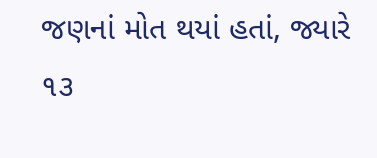જણનાં મોત થયાં હતાં, જ્યારે ૧૩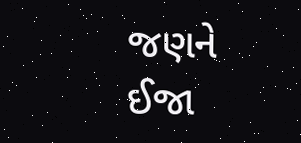જણને ઈજા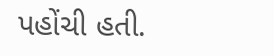પહોંચી હતી.